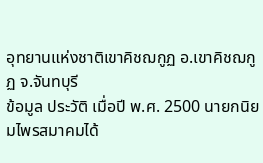อุทยานแห่งชาติเขาคิชฌกูฏ อ.เขาคิชฌกูฏ จ.จันทบุรี
ข้อมูล ประวัติ เมื่อปี พ.ศ. 2500 นายกนิยมไพรสมาคมได้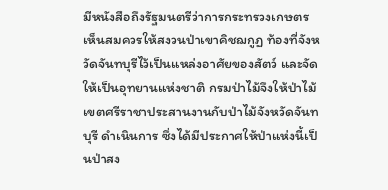มีหนังสือถึงรัฐมนตรีว่าการกระทรวงเกษตร เห็นสมควรให้สงวนป่าเขาคิชฌกูฏ ท้องที่จังหวัดจันทบุรีไว้เป็นแหล่งอาศัยของสัตว์ และจัดให้เป็นอุทยานแห่งชาติ กรมป่าไม้จึงให้ป่าไม้เขตศรีราชาประสานงานกับป่าไม้จังหวัดจันทบุรี ดำเนินการ ซึ่งได้มีประกาศให้ป่าแห่งนี้เป็นป่าสง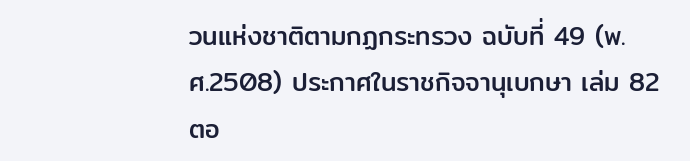วนแห่งชาติตามกฏกระทรวง ฉบับที่ 49 (พ.ศ.2508) ประกาศในราชกิจจานุเบกษา เล่ม 82 ตอ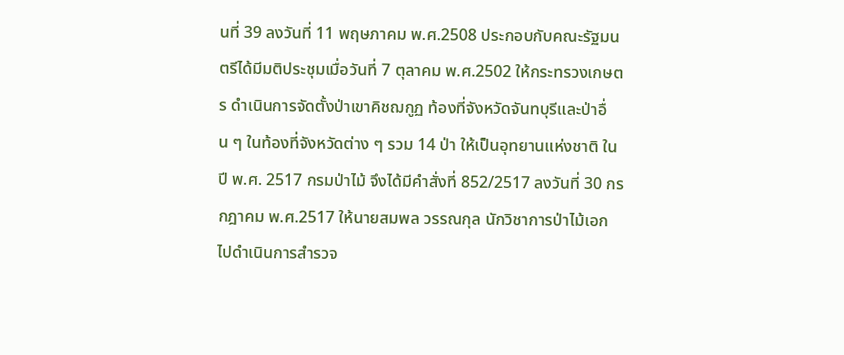นที่ 39 ลงวันที่ 11 พฤษภาคม พ.ศ.2508 ประกอบกับคณะรัฐมนตรีได้มีมติประชุมเมื่อวันที่ 7 ตุลาคม พ.ศ.2502 ให้กระทรวงเกษตร ดำเนินการจัดตั้งป่าเขาคิชฌกูฏ ท้องที่จังหวัดจันทบุรีและป่าอื่น ๆ ในท้องที่จังหวัดต่าง ๆ รวม 14 ป่า ให้เป็นอุทยานแห่งชาติ ในปี พ.ศ. 2517 กรมป่าไม้ จึงได้มีคำสั่งที่ 852/2517 ลงวันที่ 30 กรกฎาคม พ.ศ.2517 ให้นายสมพล วรรณกุล นักวิชาการป่าไม้เอก ไปดำเนินการสำรวจ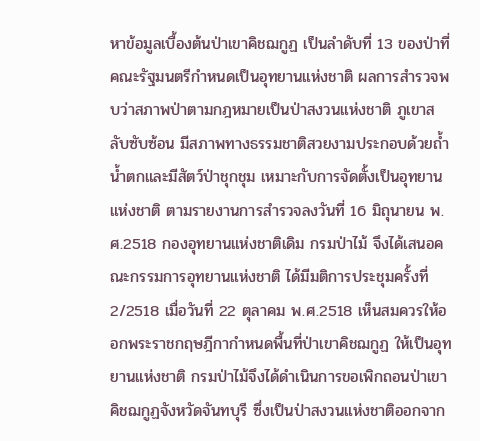หาข้อมูลเบื้องต้นป่าเขาคิชฌกูฏ เป็นลำดับที่ 13 ของป่าที่คณะรัฐมนตรีกำหนดเป็นอุทยานแห่งชาติ ผลการสำรวจพบว่าสภาพป่าตามกฎหมายเป็นป่าสงวนแห่งชาติ ภูเขาสลับซับซ้อน มีสภาพทางธรรมชาติสวยงามประกอบด้วยถ้ำ น้ำตกและมีสัตว์ป่าชุกชุม เหมาะกับการจัดตั้งเป็นอุทยานแห่งชาติ ตามรายงานการสำรวจลงวันที่ 16 มิถุนายน พ.ศ.2518 กองอุทยานแห่งชาติเดิม กรมป่าไม้ จึงได้เสนอคณะกรรมการอุทยานแห่งชาติ ได้มีมติการประชุมครั้งที่ 2/2518 เมื่อวันที่ 22 ตุลาคม พ.ศ.2518 เห็นสมควรให้ออกพระราชกฤษฎีกากำหนดพื้นที่ป่าเขาคิชฌกูฏ ให้เป็นอุทยานแห่งชาติ กรมป่าไม้จึงได้ดำเนินการขอเพิกถอนป่าเขาคิชฌกูฏจังหวัดจันทบุรี ซึ่งเป็นป่าสงวนแห่งชาติออกจาก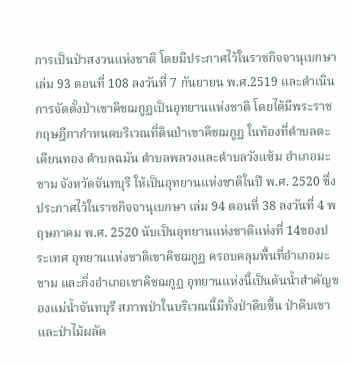การเป็นป่าสงวนแห่งชาติ โดยมีประกาศไว้ในราชกิจจานุเบกษา เล่ม 93 ตอนที่ 108 ลงวันที่ 7 กันยายน พ.ศ.2519 และดำเนินการจัดตั้งป่าเขาคิชฌกูฏเป็นอุทยานแห่งชาติ โดยได้มีพระราชกฤษฎีกากำหนดบริเวณที่ดินป่าเขาคิชฌกูฏ ในท้องที่ตำบลตะเคียนทอง ตำบลฉมัน ตำบลพลวงและตำบลวังแซ้ม อำเภอมะขาม จังหวัดจันทบุรี ให้เป็นอุทยานแห่งชาติในปี พ.ศ. 2520 ซึ่งประกาศไว้ในราชกิจจานุเบกษา เล่ม 94 ตอนที่ 38 ลงวันที่ 4 พฤษภาคม พ.ศ. 2520 นับเป็นอุทยานแห่งชาติแห่งที่ 14ของประเทศ อุทยานแห่งชาติเขาคิชฌกูฏ ครอบคลุมพื้นที่อำเภอมะขาม และกิ่งอำเภอเขาคิชฌกูฏ อุทยานแห่งนี้เป็นต้นน้ำสำคัญของแม่น้ำจันทบุรี สภาพป่าในบริเวณนี้มีทั้งป่าดิบชื้น ป่าดิบเขา และป่าไม้ผลัด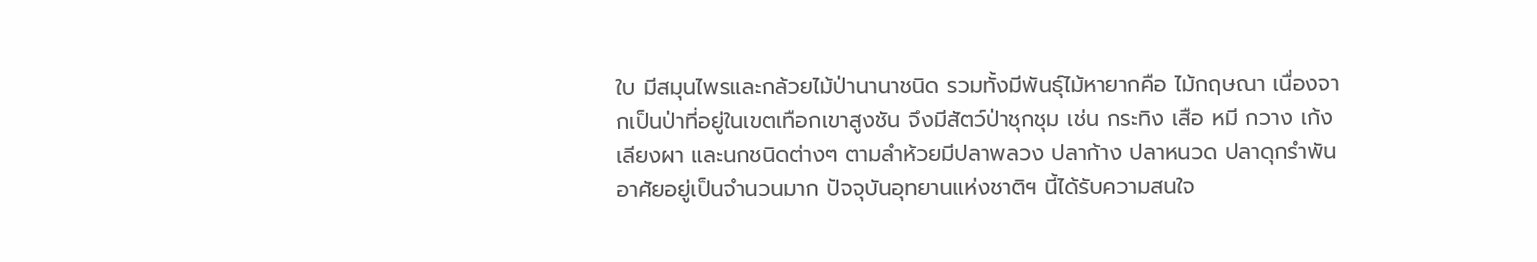ใบ มีสมุนไพรและกล้วยไม้ป่านานาชนิด รวมทั้งมีพันธุ์ไม้หายากคือ ไม้กฤษณา เนื่องจากเป็นป่าที่อยู่ในเขตเทือกเขาสูงชัน จึงมีสัตว์ป่าชุกชุม เช่น กระทิง เสือ หมี กวาง เก้ง เลียงผา และนกชนิดต่างๆ ตามลำห้วยมีปลาพลวง ปลาก้าง ปลาหนวด ปลาดุกรำพัน อาศัยอยู่เป็นจำนวนมาก ปัจจุบันอุทยานแห่งชาติฯ นี้ได้รับความสนใจ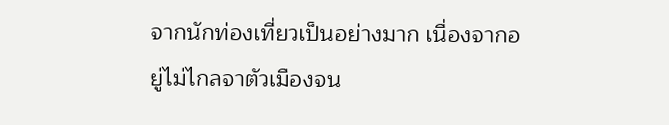จากนักท่องเที่ยวเป็นอย่างมาก เนื่องจากอยู่ไม่ไกลจาตัวเมืองจน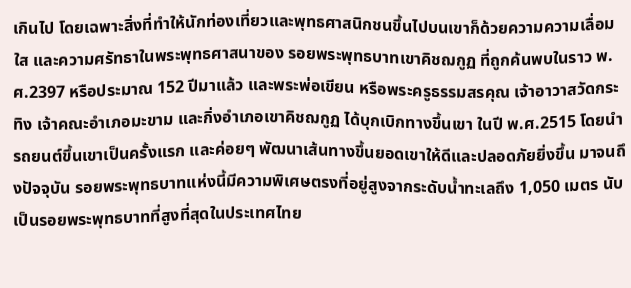เกินไป โดยเฉพาะสิ่งที่ทำให้นักท่องเที่ยวและพุทธศาสนิกชนขึ้นไปบนเขาก็ด้วยความความเลื่อมใส และความศรัทธาในพระพุทธศาสนาของ รอยพระพุทธบาทเขาคิชฌกูฏ ที่ถูกค้นพบในราว พ.ศ.2397 หรือประมาณ 152 ปีมาแล้ว และพระพ่อเขียน หรือพระครูธรรมสรคุณ เจ้าอาวาสวัดกระทิง เจ้าคณะอำเภอมะขาม และกิ่งอำเภอเขาคิชฌกูฏ ได้บุกเบิกทางขึ้นเขา ในปี พ.ศ.2515 โดยนำรถยนต์ขึ้นเขาเป็นครั้งแรก และค่อยๆ พัฒนาเส้นทางขึ้นยอดเขาให้ดีและปลอดภัยยิ่งขึ้น มาจนถึงปัจจุบัน รอยพระพุทธบาทแห่งนี้มีความพิเศษตรงที่อยู่สูงจากระดับน้ำทะเลถึง 1,050 เมตร นับเป็นรอยพระพุทธบาทที่สูงที่สุดในประเทศไทย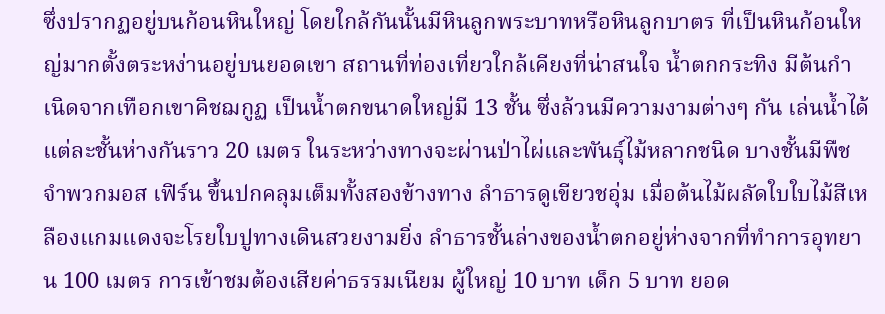ซึ่งปรากฏอยู่บนก้อนหินใหญ่ โดยใกล้กันนั้นมีหินลูกพระบาทหรือหินลูกบาตร ที่เป็นหินก้อนใหญ่มากตั้งตระหง่านอยู่บนยอดเขา สถานที่ท่องเที่ยวใกล้เคียงที่น่าสนใจ น้ำตกกระทิง มีต้นกำเนิดจากเทือกเขาคิชฌกูฏ เป็นน้ำตกขนาดใหญ่มี 13 ชั้น ซึ่งล้วนมีความงามต่างๆ กัน เล่นน้ำได้ แต่ละชั้นห่างกันราว 20 เมตร ในระหว่างทางจะผ่านป่าไผ่และพันธุ์ไม้หลากชนิด บางชั้นมีพืชจำพวกมอส เฟิร์น ขึ้นปกคลุมเต็มทั้งสองข้างทาง ลำธารดูเขียวชอุ่ม เมื่อต้นไม้ผลัดใบใบไม้สีเหลืองแกมแดงจะโรยใบปูทางเดินสวยงามยิ่ง ลำธารชั้นล่างของน้ำตกอยู่ห่างจากที่ทำการอุทยาน 100 เมตร การเข้าชมต้องเสียค่าธรรมเนียม ผู้ใหญ่ 10 บาท เด็ก 5 บาท ยอด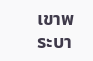เขาพระบา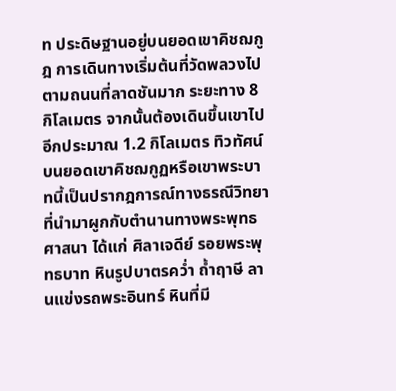ท ประดิษฐานอยู่บนยอดเขาคิชฌกูฎ การเดินทางเริ่มต้นที่วัดพลวงไปตามถนนที่ลาดชันมาก ระยะทาง 8 กิโลเมตร จากนั้นต้องเดินขึ้นเขาไปอีกประมาณ 1.2 กิโลเมตร ทิวทัศน์บนยอดเขาคิชฌกูฏหรือเขาพระบาทนี้เป็นปรากฎการณ์ทางธรณีวิทยา ที่นำมาผูกกับตำนานทางพระพุทธศาสนา ได้แก่ ศิลาเจดีย์ รอยพระพุทธบาท หินรูปบาตรคว่ำ ถ้ำฤาษี ลานแข่งรถพระอินทร์ หินที่มี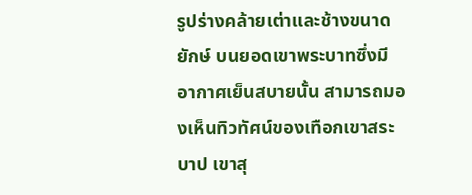รูปร่างคล้ายเต่าและช้างขนาดยักษ์ บนยอดเขาพระบาทซึ่งมีอากาศเย็นสบายนั้น สามารถมองเห็นทิวทัศน์ของเทือกเขาสระบาป เขาสุ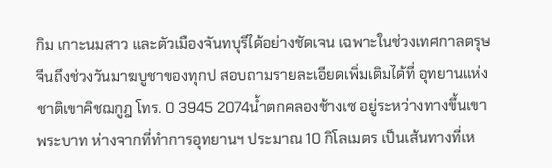กิม เกาะนมสาว และตัวเมืองจันทบุรีได้อย่างชัดเจน เฉพาะในช่วงเทศกาลตรุษจีนถึงช่วงวันมาฆบูชาของทุกป สอบถามรายละเอียดเพิ่มเติมได้ที่ อุทยานแห่งชาติเขาคิชฌกูฎ โทร. 0 3945 2074น้ำตกคลองช้างเซ อยู่ระหว่างทางขึ้นเขาพระบาท ห่างจากที่ทำการอุทยานฯ ประมาณ 10 กิโลเมตร เป็นเส้นทางที่เห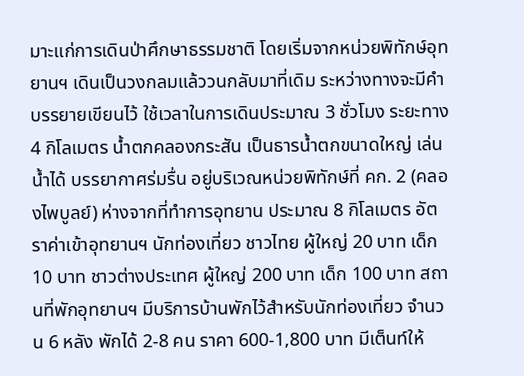มาะแก่การเดินป่าศึกษาธรรมชาติ โดยเริ่มจากหน่วยพิทักษ์อุทยานฯ เดินเป็นวงกลมแล้ววนกลับมาที่เดิม ระหว่างทางจะมีคำบรรยายเขียนไว้ ใช้เวลาในการเดินประมาณ 3 ชั่วโมง ระยะทาง 4 กิโลเมตร น้ำตกคลองกระสัน เป็นธารน้ำตกขนาดใหญ่ เล่นน้ำได้ บรรยากาศร่มรื่น อยู่บริเวณหน่วยพิทักษ์ที่ คก. 2 (คลองไพบูลย์) ห่างจากที่ทำการอุทยาน ประมาณ 8 กิโลเมตร อัตราค่าเข้าอุทยานฯ นักท่องเที่ยว ชาวไทย ผู้ใหญ่ 20 บาท เด็ก 10 บาท ชาวต่างประเทศ ผู้ใหญ่ 200 บาท เด็ก 100 บาท สถานที่พักอุทยานฯ มีบริการบ้านพักไว้สำหรับนักท่องเที่ยว จำนวน 6 หลัง พักได้ 2-8 คน ราคา 600-1,800 บาท มีเต็นท์ให้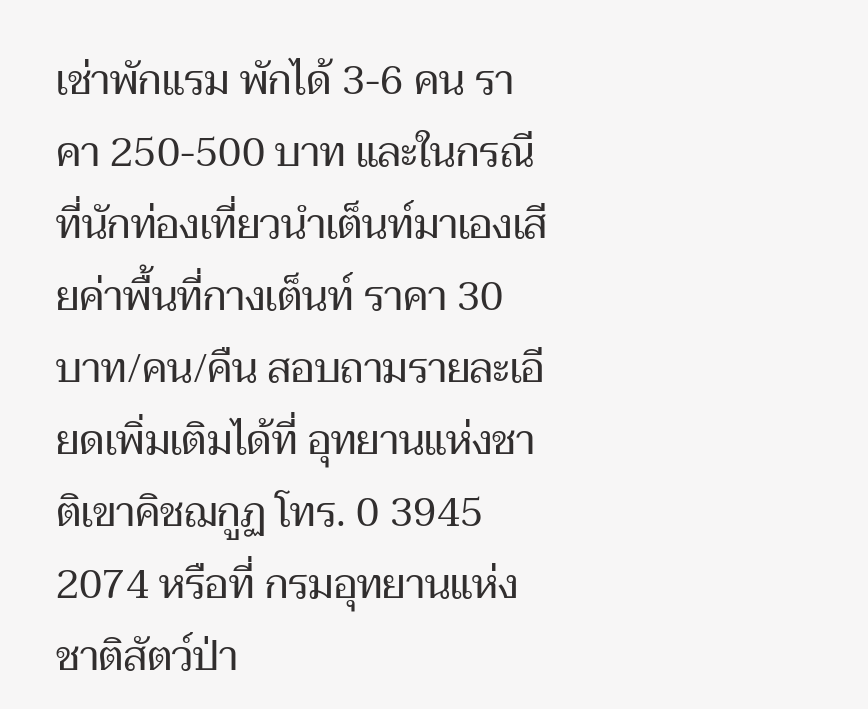เช่าพักแรม พักได้ 3-6 คน ราคา 250-500 บาท และในกรณีที่นักท่องเที่ยวนำเต็นท์มาเองเสียค่าพื้นที่กางเต็นท์ ราคา 30 บาท/คน/คืน สอบถามรายละเอียดเพิ่มเติมได้ที่ อุทยานแห่งชาติเขาคิชฌกูฏ โทร. 0 3945 2074 หรือที่ กรมอุทยานแห่งชาติสัตว์ป่า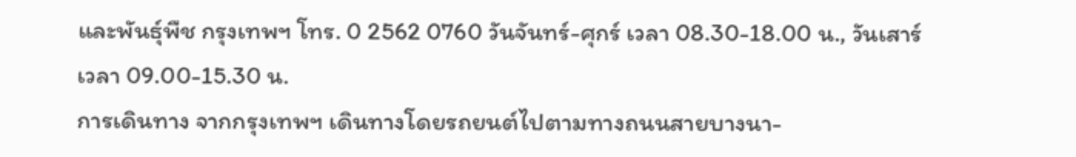และพันธุ์พืช กรุงเทพฯ โทร. 0 2562 0760 วันจันทร์-ศุกร์ เวลา 08.30-18.00 น., วันเสาร์ เวลา 09.00-15.30 น.
การเดินทาง จากกรุงเทพฯ เดินทางโดยรถยนต์ไปตามทางถนนสายบางนา-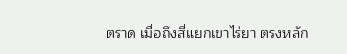ตราด เมื่อถึงสี่แยกเขาไร่ยา ตรงหลัก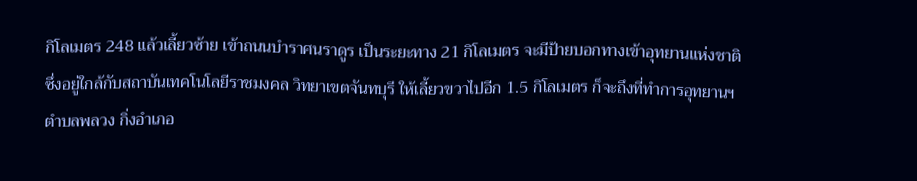กิโลเมตร 248 แล้วเลี้ยวซ้าย เข้าถนนบำราศนราดูร เป็นระยะทาง 21 กิโลเมตร จะมีป้ายบอกทางเข้าอุทยานแห่งชาติ ซึ่งอยู่ใกล้กับสถาบันเทคโนโลยีราชมงคล วิทยาเขตจันทบุรี ให้เลี้ยวขวาไปอีก 1.5 กิโลเมตร ก็จะถึงที่ทำการอุทยานฯ ตำบลพลวง กิ่งอำเภอ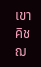เขาคิชฌ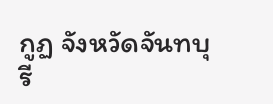กูฏ จังหวัดจันทบุรี